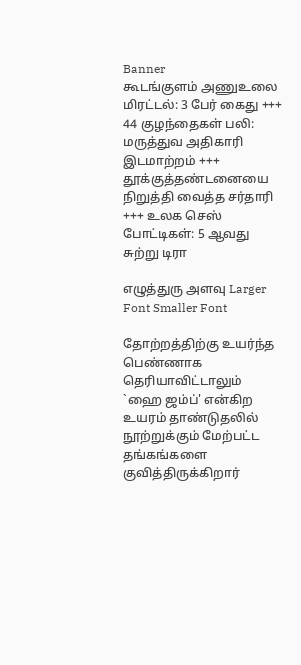Banner
கூடங்குளம் அணுஉலை மிரட்டல்: 3 பேர் கைது +++ 44 குழந்தைகள் பலி: மருத்துவ அதிகாரி இடமாற்றம் +++ தூக்குத்தண்ட‌னையை நிறுத்தி வைத்த சர்தாரி +++ உலக செஸ் போட்டிகள்: 5 ஆவது சுற்று டிரா

எழுத்துரு அளவு Larger Font Smaller Font

தோற்றத்திற்கு உயர்ந்த பெண்ணாக தெரியாவிட்டாலும் `ஹை ஜம்ப்' என்கிற உயரம் தாண்டுதலில் நூற்றுக்கும் மேற்பட்ட தங்கங்களை குவித்திருக்கிறார்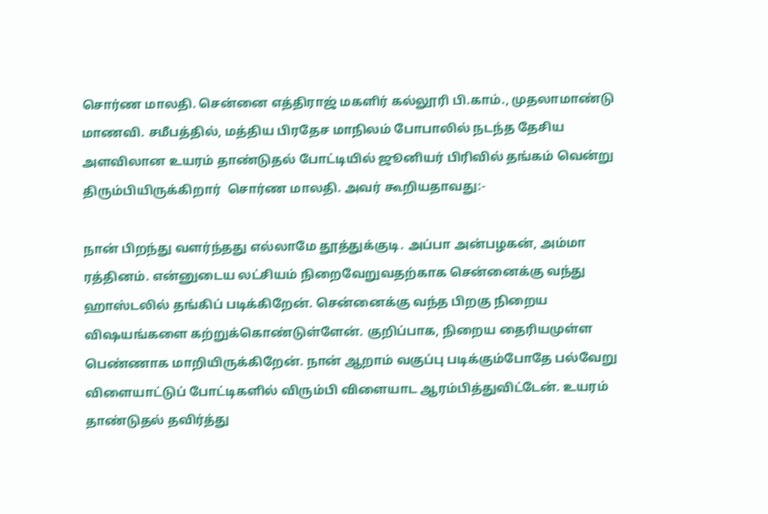சொர்ண மாலதி. சென்னை எத்திராஜ் மகளிர் கல்லூரி பி.காம்., முதலாமாண்டு மாணவி. சமீபத்தில், மத்திய பிரதேச மாநிலம் போபாலில் நடந்த தேசிய அளவிலான உயரம் தாண்டுதல் போட்டியில் ஜூனியர் பிரிவில் தங்கம் வென்று திரும்பியிருக்கிறார்  சொர்ண மாலதி. அவர் கூறியதாவது:-

நான் பிறந்து வளர்ந்தது எல்லாமே தூத்துக்குடி. அப்பா அன்பழகன், அம்மா ரத்தினம். என்னுடைய லட்சியம் நிறைவேறுவதற்காக சென்னைக்கு வந்து ஹாஸ்டலில் தங்கிப் படிக்கிறேன். சென்னைக்கு வந்த பிறகு நிறைய விஷயங்களை கற்றுக்கொண்டுள்ளேன். குறிப்பாக, நிறைய தைரியமுள்ள பெண்ணாக மாறியிருக்கிறேன். நான் ஆறாம் வகுப்பு படிக்கும்போதே பல்வேறு விளையாட்டுப் போட்டிகளில் விரும்பி விளையாட ஆரம்பித்துவிட்டேன். உயரம் தாண்டுதல் தவிர்த்து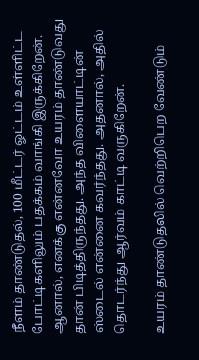நீளம் தாண்டுதல், 100 மீட்டர் ஓட்டம் உள்ளிட்ட போட்டிகளிலும் பதக்கம் வாங்கி இருக்கிறேன். ஆனால், எனக்கு என்னவோ உயரம் தாண்டுவது தான் பிடித்திருந்தது. அந்த விளையாட்டின் ஸ்டைல் என்னை கவர்ந்தது. அதனால், அதில் தொடர்ந்து ஆர்வம் காட்டி வருகிறேன்.

உயரம் தாண்டுதலில் வெற்றிபெற வேண்டும்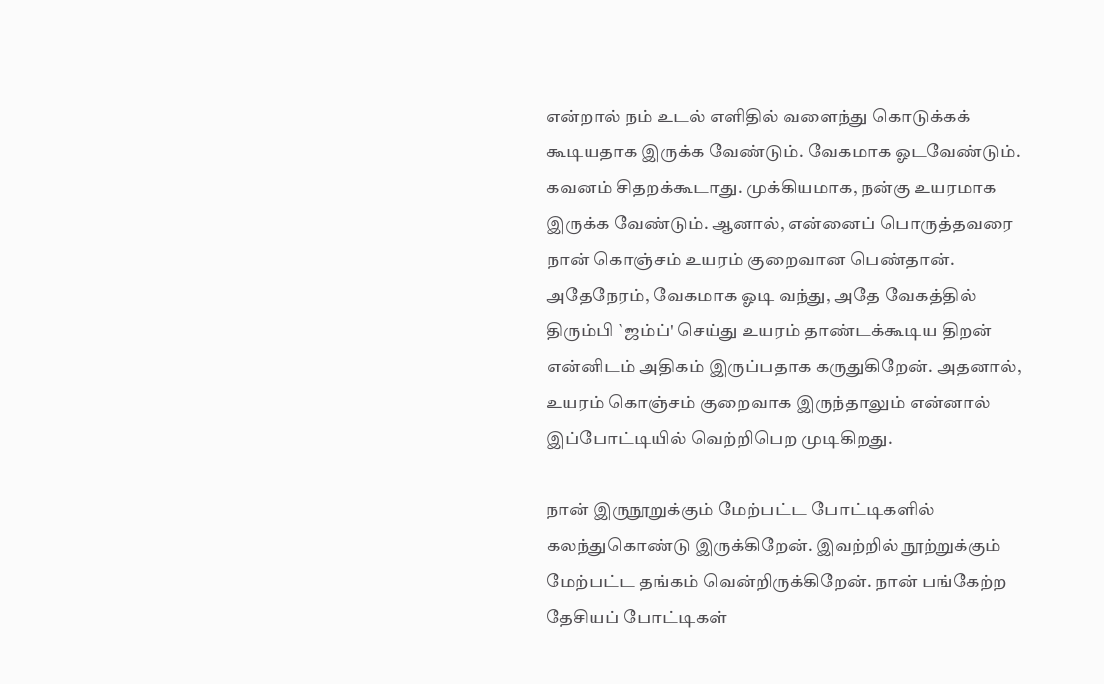என்றால் நம் உடல் எளிதில் வளைந்து கொடுக்கக் கூடியதாக இருக்க வேண்டும். வேகமாக ஓடவேண்டும். கவனம் சிதறக்கூடாது. முக்கியமாக, நன்கு உயரமாக இருக்க வேண்டும். ஆனால், என்னைப் பொருத்தவரை நான் கொஞ்சம் உயரம் குறைவான பெண்தான். அதேநேரம், வேகமாக ஓடி வந்து, அதே வேகத்தில் திரும்பி `ஜம்ப்' செய்து உயரம் தாண்டக்கூடிய திறன் என்னிடம் அதிகம் இருப்பதாக கருதுகிறேன். அதனால், உயரம் கொஞ்சம் குறைவாக இருந்தாலும் என்னால் இப்போட்டியில் வெற்றிபெற முடிகிறது.

நான் இருநூறுக்கும் மேற்பட்ட போட்டிகளில் கலந்துகொண்டு இருக்கிறேன். இவற்றில் நூற்றுக்கும் மேற்பட்ட தங்கம் வென்றிருக்கிறேன். நான் பங்கேற்ற தேசியப் போட்டிகள்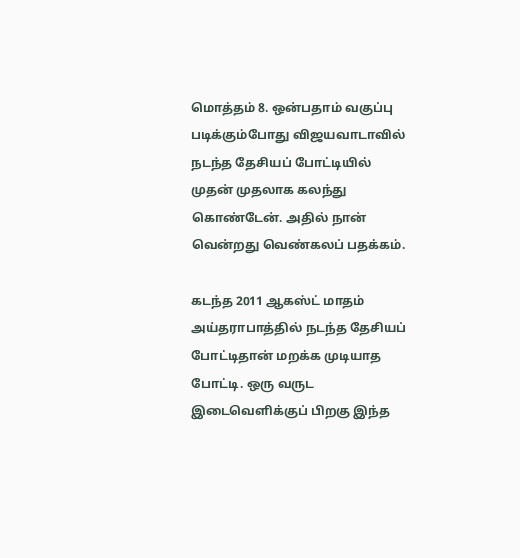மொத்தம் 8. ஒன்பதாம் வகுப்பு படிக்கும்போது விஜயவாடாவில் நடந்த தேசியப் போட்டியில் முதன் முதலாக கலந்து கொண்டேன். அதில் நான் வென்றது வெண்கலப் பதக்கம்.

கடந்த 2011 ஆகஸ்ட் மாதம் அய்தராபாத்தில் நடந்த தேசியப் போட்டிதான் மறக்க முடியாத போட்டி. ஒரு வருட இடைவெளிக்குப் பிறகு இந்த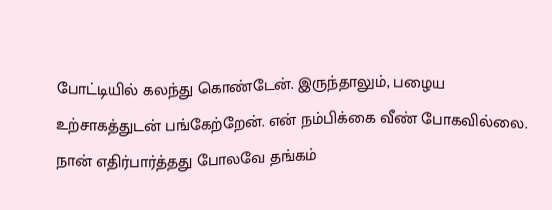போட்டியில் கலந்து கொண்டேன். இருந்தாலும், பழைய உற்சாகத்துடன் பங்கேற்றேன். என் நம்பிக்கை வீண் போகவில்லை. நான் எதிர்பார்த்தது போலவே தங்கம்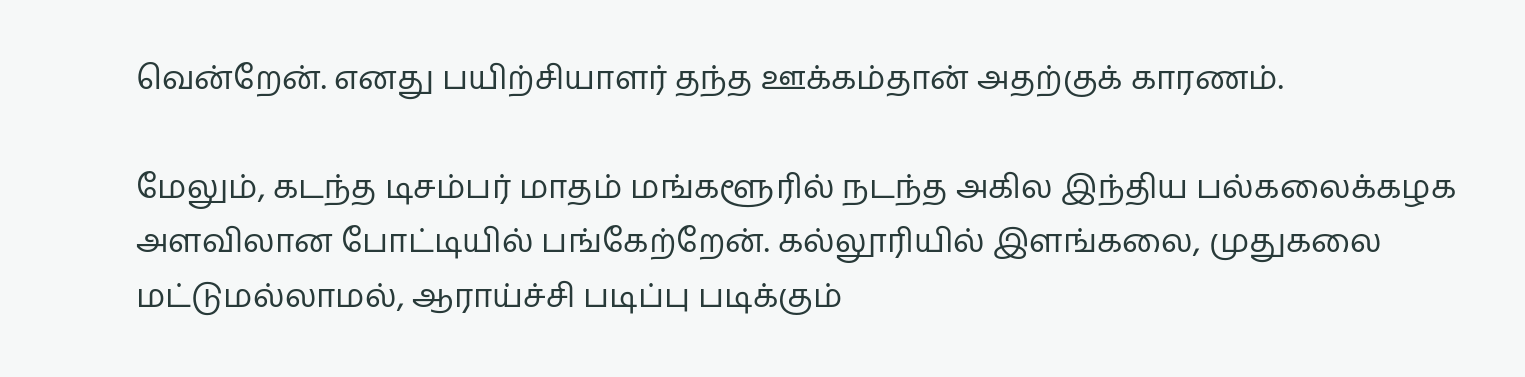வென்றேன். எனது பயிற்சியாளர் தந்த ஊக்கம்தான் அதற்குக் காரணம்.

மேலும், கடந்த டிசம்பர் மாதம் மங்களூரில் நடந்த அகில இந்திய பல்கலைக்கழக அளவிலான போட்டியில் பங்கேற்றேன். கல்லூரியில் இளங்கலை, முதுகலை மட்டுமல்லாமல், ஆராய்ச்சி படிப்பு படிக்கும்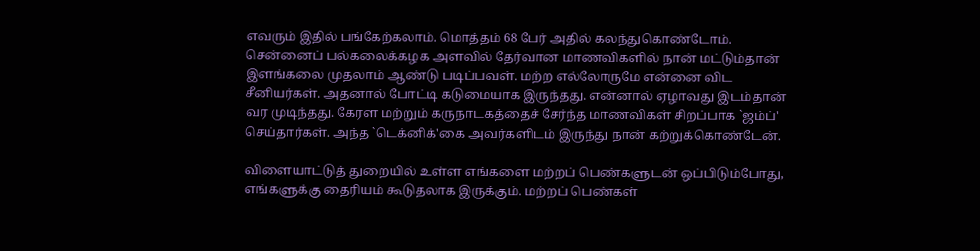எவரும் இதில் பங்கேற்கலாம். மொத்தம் 68 பேர் அதில் கலந்துகொண்டோம். சென்னைப் பல்கலைக்கழக அளவில் தேர்வான மாணவிகளில் நான் மட்டும்தான் இளங்கலை முதலாம் ஆண்டு படிப்பவள். மற்ற எல்லோருமே என்னை விட சீனியர்கள். அதனால் போட்டி கடுமையாக இருந்தது. என்னால் ஏழாவது இடம்தான் வர முடிந்தது. கேரள மற்றும் கருநாடகத்தைச் சேர்ந்த மாணவிகள் சிறப்பாக `ஜம்ப்' செய்தார்கள். அந்த `டெக்னிக்'கை அவர்களிடம் இருந்து நான் கற்றுக்கொண்டேன்.

விளையாட்டுத் துறையில் உள்ள எங்களை மற்றப் பெண்களுடன் ஒப்பிடும்போது, எங்களுக்கு தைரியம் கூடுதலாக இருக்கும். மற்றப் பெண்கள்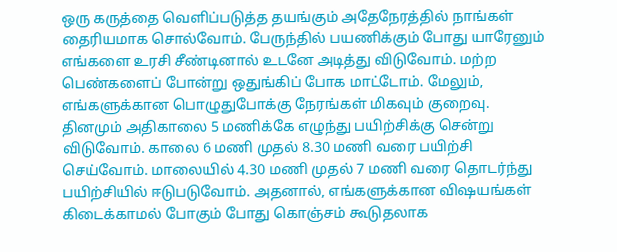ஒரு கருத்தை வெளிப்படுத்த தயங்கும் அதேநேரத்தில் நாங்கள் தைரியமாக சொல்வோம். பேருந்தில் பயணிக்கும் போது யாரேனும் எங்களை உரசி சீண்டினால் உடனே அடித்து விடுவோம். மற்ற பெண்களைப் போன்று ஒதுங்கிப் போக மாட்டோம். மேலும், எங்களுக்கான பொழுதுபோக்கு நேரங்கள் மிகவும் குறைவு. தினமும் அதிகாலை 5 மணிக்கே எழுந்து பயிற்சிக்கு சென்று விடுவோம். காலை 6 மணி முதல் 8.30 மணி வரை பயிற்சி செய்வோம். மாலையில் 4.30 மணி முதல் 7 மணி வரை தொடர்ந்து பயிற்சியில் ஈடுபடுவோம். அதனால், எங்களுக்கான விஷயங்கள் கிடைக்காமல் போகும் போது கொஞ்சம் கூடுதலாக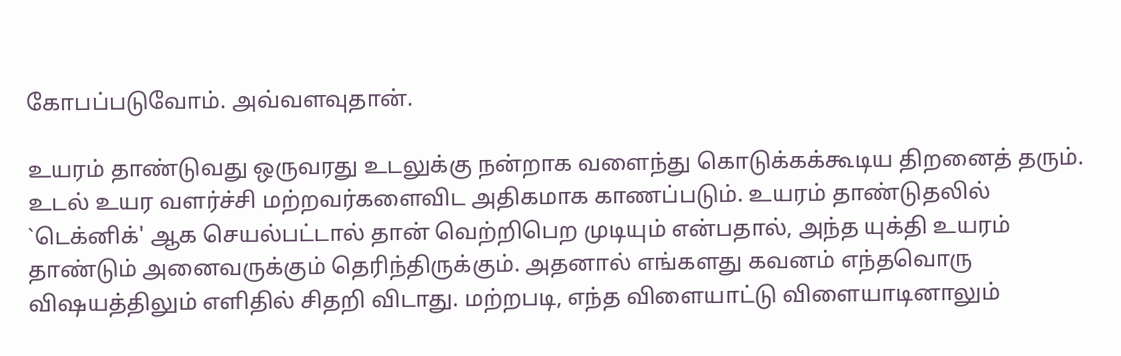கோபப்படுவோம். அவ்வளவுதான்.

உயரம் தாண்டுவது ஒருவரது உடலுக்கு நன்றாக வளைந்து கொடுக்கக்கூடிய திறனைத் தரும். உடல் உயர வளர்ச்சி மற்றவர்களைவிட அதிகமாக காணப்படும். உயரம் தாண்டுதலில் `டெக்னிக்' ஆக செயல்பட்டால் தான் வெற்றிபெற முடியும் என்பதால், அந்த யுக்தி உயரம் தாண்டும் அனைவருக்கும் தெரிந்திருக்கும். அதனால் எங்களது கவனம் எந்தவொரு விஷயத்திலும் எளிதில் சிதறி விடாது. மற்றபடி, எந்த விளையாட்டு விளையாடினாலும்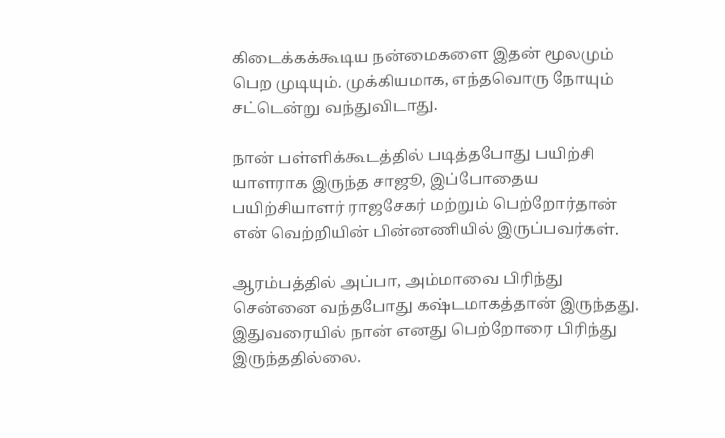கிடைக்கக்கூடிய நன்மைகளை இதன் மூலமும் பெற முடியும். முக்கியமாக, எந்தவொரு நோயும் சட்டென்று வந்துவிடாது.

நான் பள்ளிக்கூடத்தில் படித்தபோது பயிற்சி யாளராக இருந்த சாஜூ, இப்போதைய பயிற்சியாளர் ராஜசேகர் மற்றும் பெற்றோர்தான் என் வெற்றியின் பின்னணியில் இருப்பவர்கள்.

ஆரம்பத்தில் அப்பா, அம்மாவை பிரிந்து சென்னை வந்தபோது கஷ்டமாகத்தான் இருந்தது. இதுவரையில் நான் எனது பெற்றோரை பிரிந்து இருந்ததில்லை.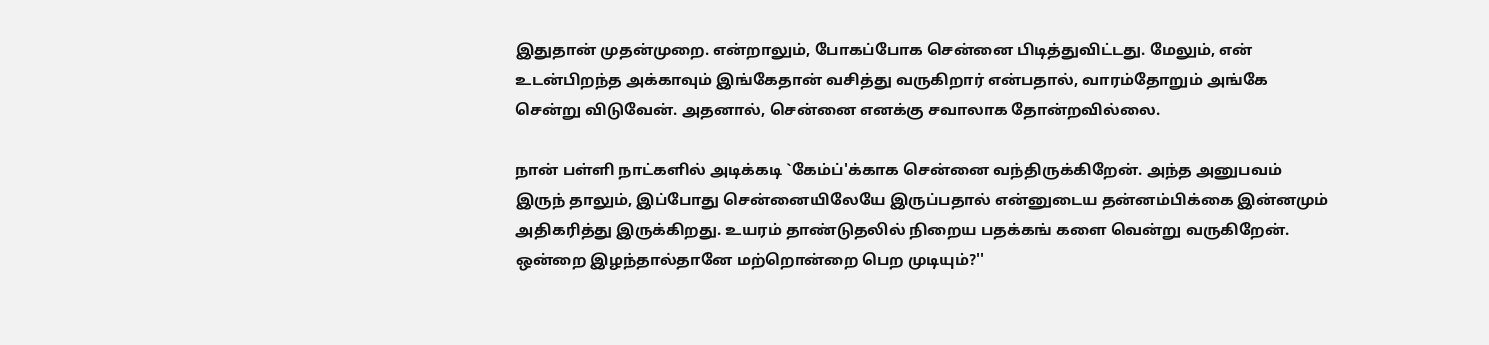இதுதான் முதன்முறை. என்றாலும், போகப்போக சென்னை பிடித்துவிட்டது. மேலும், என் உடன்பிறந்த அக்காவும் இங்கேதான் வசித்து வருகிறார் என்பதால், வாரம்தோறும் அங்கே சென்று விடுவேன். அதனால், சென்னை எனக்கு சவாலாக தோன்றவில்லை.

நான் பள்ளி நாட்களில் அடிக்கடி `கேம்ப்'க்காக சென்னை வந்திருக்கிறேன். அந்த அனுபவம் இருந் தாலும், இப்போது சென்னையிலேயே இருப்பதால் என்னுடைய தன்னம்பிக்கை இன்னமும் அதிகரித்து இருக்கிறது. உயரம் தாண்டுதலில் நிறைய பதக்கங் களை வென்று வருகிறேன். ஒன்றை இழந்தால்தானே மற்றொன்றை பெற முடியும்?''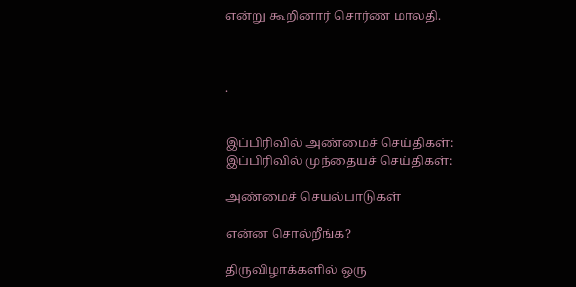என்று கூறினார் சொர்ண மாலதி.



.


இப்பிரிவில் அண்மைச் செய்திகள்:
இப்பிரிவில் முந்தையச் செய்திகள்:

அண்மைச் செயல்பாடுகள்

என்ன சொல்றீங்க?

திருவிழாக்களில் ஒரு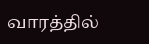வாரத்தில்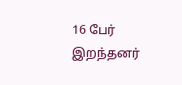16 பேர் இறந்தனர்